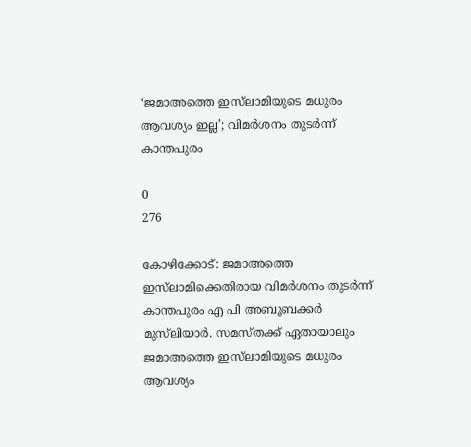‘ജമാഅത്തെ ഇസ്‌ലാമിയുടെ മധുരം ആവശ്യം ഇല്ല’; വിമര്‍ശനം തുടര്‍ന്ന് കാന്തപുരം

0
276

കോഴിക്കോട്: ജമാഅത്തെ ഇസ്‌ലാമിക്കെതിരായ വിമര്‍ശനം തുടര്‍ന്ന് കാന്തപുരം എ പി അബൂബക്കര്‍ മുസ്‌ലിയാര്‍. സമസ്തക്ക് ഏതായാലും ജമാഅത്തെ ഇസ്‌ലാമിയുടെ മധുരം ആവശ്യം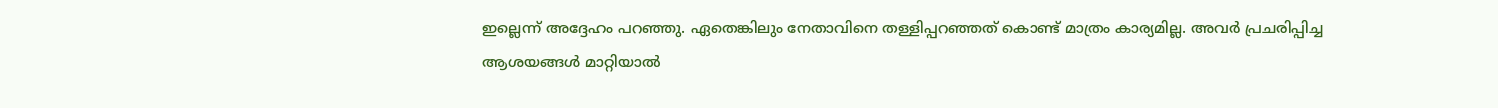ഇല്ലെന്ന് അദ്ദേഹം പറഞ്ഞു. ഏതെങ്കിലും നേതാവിനെ തള്ളിപ്പറഞ്ഞത് കൊണ്ട് മാത്രം കാര്യമില്ല. അവര്‍ പ്രചരിപ്പിച്ച ആശയങ്ങള്‍ മാറ്റിയാല്‍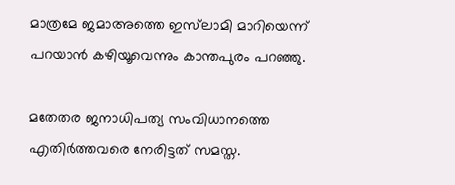മാത്രമേ ജമാഅത്തെ ഇസ്‌ലാമി മാറിയെന്ന് പറയാന്‍ കഴിയൂവെന്നും കാന്തപുരം പറഞ്ഞു.

മതേതര ജനാധിപത്യ സംവിധാനത്തെ എതിര്‍ത്തവരെ നേരിട്ടത് സമസ്ത.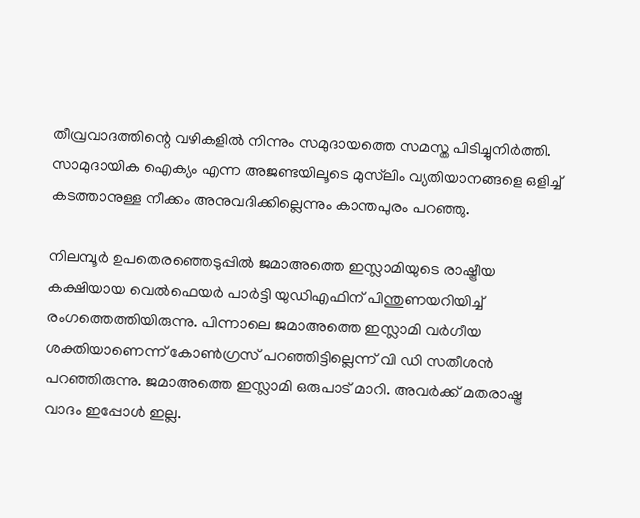തീവ്രവാദത്തിന്റെ വഴികളില്‍ നിന്നും സമുദായത്തെ സമസ്ത പിടിച്ചുനിര്‍ത്തി. സാമുദായിക ഐക്യം എന്ന അജണ്ടയിലൂടെ മുസ്‌ലിം വ്യതിയാനങ്ങളെ ഒളിച്ച് കടത്താനുള്ള നീക്കം അനുവദിക്കില്ലെന്നും കാന്തപുരം പറഞ്ഞു.

നിലമ്പൂര്‍ ഉപതെരഞ്ഞെടുപ്പില്‍ ജമാഅത്തെ ഇസ്ലാമിയുടെ രാഷ്ട്രീയ കക്ഷിയായ വെല്‍ഫെയര്‍ പാര്‍ട്ടി യുഡിഎഫിന് പിന്തുണയറിയിച്ച് രംഗത്തെത്തിയിരുന്നു. പിന്നാലെ ജമാഅത്തെ ഇസ്ലാമി വര്‍ഗീയ ശക്തിയാണെന്ന് കോണ്‍ഗ്രസ് പറഞ്ഞിട്ടില്ലെന്ന് വി ഡി സതീശന്‍ പറഞ്ഞിരുന്നു. ജമാഅത്തെ ഇസ്ലാമി ഒരുപാട് മാറി. അവര്‍ക്ക് മതരാഷ്ട്ര വാദം ഇപ്പോള്‍ ഇല്ല.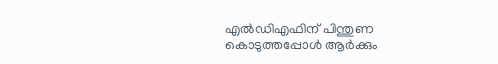എല്‍ഡിഎഫിന് പിന്തുണ കൊടുത്തപ്പോള്‍ ആര്‍ക്കും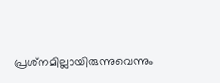പ്രശ്‌നമില്ലായിരുന്നുവെന്നും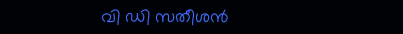വി ഡി സതീശന്‍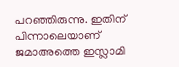പറഞ്ഞിരുന്നു. ഇതിന് പിന്നാലെയാണ് ജമാഅത്തെ ഇസ്ലാമി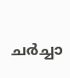ചര്‍ച്ചാ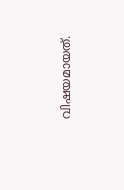വിഷയമായത്.